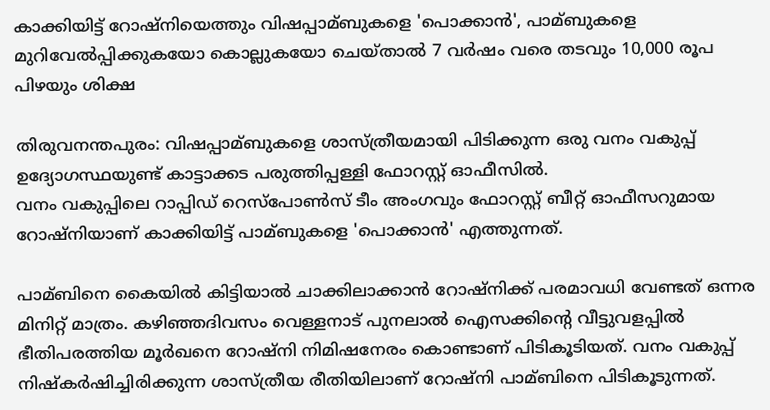കാക്കിയിട്ട് റോഷ്നിയെത്തും വിഷപ്പാമ്ബുകളെ 'പൊക്കാൻ', പാമ്ബുകളെ മുറിവേൽപ്പിക്കുകയോ കൊല്ലുകയോ ചെയ്താൽ 7 വർഷം വരെ തടവും 10,000 രൂപ പിഴയും ശിക്ഷ

തിരുവനന്തപുരം: വിഷപ്പാമ്ബുകളെ ശാസ്ത്രീയമായി പിടിക്കുന്ന ഒരു വനം വകുപ്പ് ഉദ്യോഗസ്ഥയുണ്ട് കാട്ടാക്കട പരുത്തിപ്പള്ളി ഫോറസ്റ്റ് ഓഫീസില്‍.
വനം വകുപ്പിലെ റാപ്പിഡ് റെസ്‌പോണ്‍സ് ടീം അംഗവും ഫോറസ്റ്റ് ബീറ്റ് ഓഫീസറുമായ റോഷ്‌നിയാണ് കാക്കിയിട്ട് പാമ്ബുകളെ 'പൊക്കാന്‍' എത്തുന്നത്.

പാമ്ബിനെ കൈയില്‍ കിട്ടിയാല്‍ ചാക്കിലാക്കാന്‍ റോഷ്‌നിക്ക് പരമാവധി വേണ്ടത് ഒന്നര മിനിറ്റ് മാത്രം. കഴിഞ്ഞദിവസം വെള്ളനാട് പുനലാല്‍ ഐസക്കിന്റെ വീട്ടുവളപ്പില്‍ ഭീതിപരത്തിയ മൂര്‍ഖനെ റോഷ്‌നി നിമിഷനേരം കൊണ്ടാണ് പിടികൂടിയത്. വനം വകുപ്പ് നിഷ്‌കര്‍ഷിച്ചിരിക്കുന്ന ശാസ്ത്രീയ രീതിയിലാണ് റോഷ്‌നി പാമ്ബിനെ പിടികൂടുന്നത്.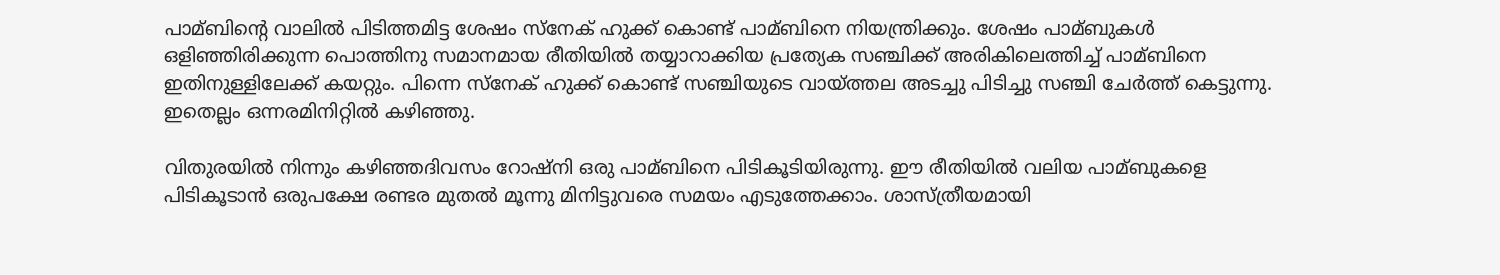പാമ്ബിന്റെ വാലില്‍ പിടിത്തമിട്ട ശേഷം സ്‌നേക് ഹുക്ക് കൊണ്ട് പാമ്ബിനെ നിയന്ത്രിക്കും. ശേഷം പാമ്ബുകള്‍ ഒളിഞ്ഞിരിക്കുന്ന പൊത്തിനു സമാനമായ രീതിയില്‍ തയ്യാറാക്കിയ പ്രത്യേക സഞ്ചിക്ക് അരികിലെത്തിച്ച്‌ പാമ്ബിനെ ഇതിനുള്ളിലേക്ക് കയറ്റും. പിന്നെ സ്‌നേക് ഹുക്ക് കൊണ്ട് സഞ്ചിയുടെ വായ്ത്തല അടച്ചു പിടിച്ചു സഞ്ചി ചേര്‍ത്ത് കെട്ടുന്നു. ഇതെല്ലം ഒന്നരമിനിറ്റില്‍ കഴിഞ്ഞു.

വിതുരയില്‍ നിന്നും കഴിഞ്ഞദിവസം റോഷ്‌നി ഒരു പാമ്ബിനെ പിടികൂടിയിരുന്നു. ഈ രീതിയില്‍ വലിയ പാമ്ബുകളെ പിടികൂടാന്‍ ഒരുപക്ഷേ രണ്ടര മുതല്‍ മൂന്നു മിനിട്ടുവരെ സമയം എടുത്തേക്കാം. ശാസ്ത്രീയമായി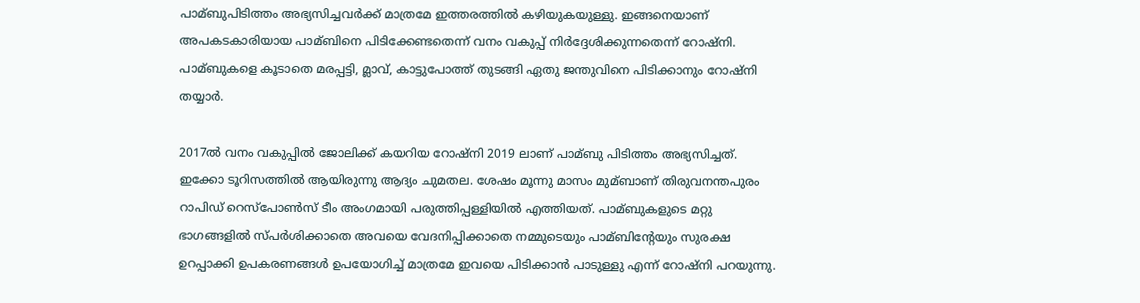പാമ്ബുപിടിത്തം അഭ്യസിച്ചവര്‍ക്ക് മാത്രമേ ഇത്തരത്തില്‍ കഴിയുകയുള്ളു. ഇങ്ങനെയാണ് അപകടകാരിയായ പാമ്ബിനെ പിടിക്കേണ്ടതെന്ന് വനം വകുപ്പ് നിര്‍ദ്ദേശിക്കുന്നതെന്ന് റോഷ്‌നി. പാമ്ബുകളെ കൂടാതെ മരപ്പട്ടി, മ്ലാവ്, കാട്ടുപോത്ത് തുടങ്ങി ഏതു ജന്തുവിനെ പിടിക്കാനും റോഷ്‌നി തയ്യാര്‍.

2017ല്‍ വനം വകുപ്പില്‍ ജോലിക്ക് കയറിയ റോഷ്‌നി 2019 ലാണ് പാമ്ബു പിടിത്തം അഭ്യസിച്ചത്. ഇക്കോ ടൂറിസത്തില്‍ ആയിരുന്നു ആദ്യം ചുമതല. ശേഷം മൂന്നു മാസം മുമ്ബാണ് തിരുവനന്തപുരം റാപിഡ് റെസ്‌പോണ്‍സ് ടീം അംഗമായി പരുത്തിപ്പള്ളിയില്‍ എത്തിയത്. പാമ്ബുകളുടെ മറ്റു ഭാഗങ്ങളില്‍ സ്പര്‍ശിക്കാതെ അവയെ വേദനിപ്പിക്കാതെ നമ്മുടെയും പാമ്ബിന്റേയും സുരക്ഷ ഉറപ്പാക്കി ഉപകരണങ്ങള്‍ ഉപയോഗിച്ച്‌ മാത്രമേ ഇവയെ പിടിക്കാന്‍ പാടുള്ളു എന്ന് റോഷ്‌നി പറയുന്നു.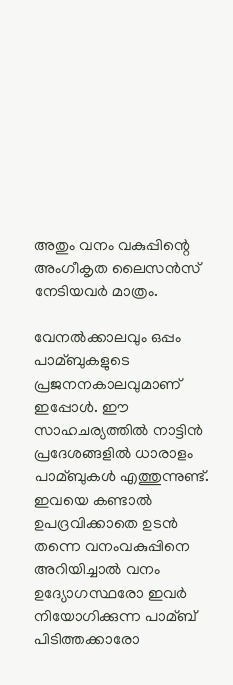അതും വനം വകുപ്പിന്റെ അംഗീകൃത ലൈസന്‍സ് നേടിയവര്‍ മാത്രം.

വേനല്‍ക്കാലവും ഒപ്പം പാമ്ബുകളുടെ പ്രജനനകാലവുമാണ് ഇപ്പോള്‍. ഈ സാഹചര്യത്തില്‍ നാട്ടിന്‍ പ്രദേശങ്ങളില്‍ ധാരാളം പാമ്ബുകള്‍ എത്തുന്നുണ്ട്. ഇവയെ കണ്ടാല്‍ ഉപദ്രവിക്കാതെ ഉടന്‍ തന്നെ വനംവകുപ്പിനെ അറിയിച്ചാല്‍ വനം ഉദ്യോഗസ്ഥരോ ഇവര്‍ നിയോഗിക്കുന്ന പാമ്ബ് പിടിത്തക്കാരോ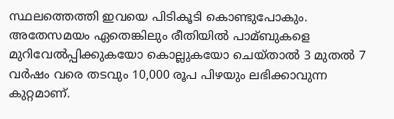സ്ഥലത്തെത്തി ഇവയെ പിടികൂടി കൊണ്ടുപോകും. അതേസമയം ഏതെങ്കിലും രീതിയില്‍ പാമ്ബുകളെ മുറിവേല്‍പ്പിക്കുകയോ കൊല്ലുകയോ ചെയ്താല്‍ 3 മുതല്‍ 7 വര്‍ഷം വരെ തടവും 10,000 രൂപ പിഴയും ലഭിക്കാവുന്ന കുറ്റമാണ്.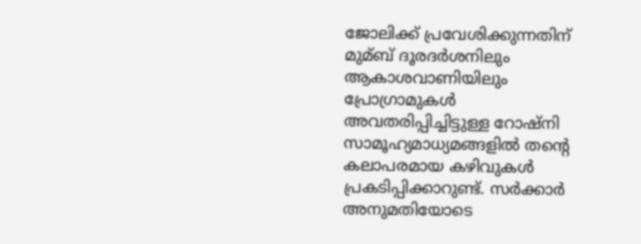ജോലിക്ക് പ്രവേശിക്കുന്നതിന് മുമ്ബ് ദൂരദര്‍ശനിലും ആകാശവാണിയിലും പ്രോഗ്രാമുകള്‍ അവതരിപ്പിച്ചിട്ടുള്ള റോഷ്‌നി സാമൂഹ്യമാധ്യമങ്ങളില്‍ തന്റെ കലാപരമായ കഴിവുകള്‍ പ്രകടിപ്പിക്കാറുണ്ട്. സര്‍ക്കാര്‍ അനുമതിയോടെ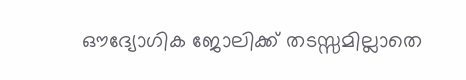ഔദ്യോഗിക ജോലിക്ക് തടസ്സമില്ലാതെ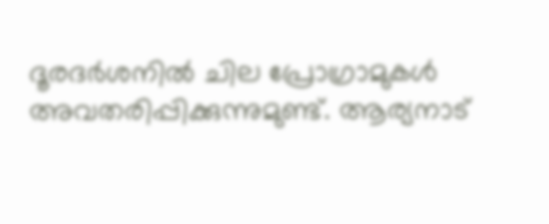ദൂരദര്‍ശനില്‍ ചില പ്രോഗ്രാമുകള്‍ അവതരിപ്പിക്കുന്നുമുണ്ട്. ആര്യനാട്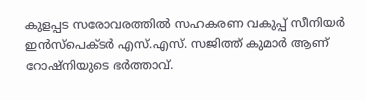കുളപ്പട സരോവരത്തില്‍ സഹകരണ വകുപ്പ് സീനിയര്‍ ഇന്‍സ്‌പെക്ടര്‍ എസ്.എസ്. സജിത്ത് കുമാര്‍ ആണ് റോഷ്‌നിയുടെ ഭര്‍ത്താവ്.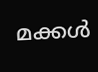മക്കള്‍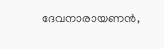ദേവനാരായണന്‍,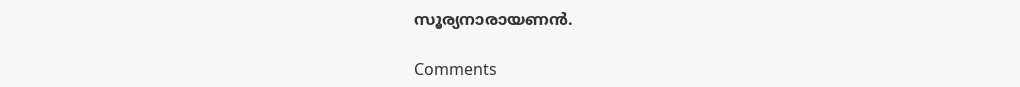സൂര്യനാരായണന്‍.

Comments